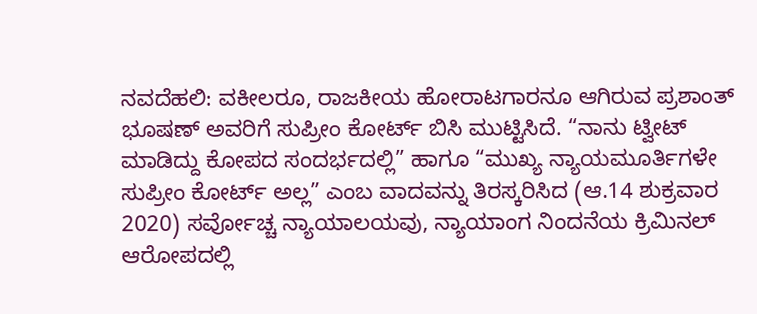ನವದೆಹಲಿ: ವಕೀಲರೂ, ರಾಜಕೀಯ ಹೋರಾಟಗಾರನೂ ಆಗಿರುವ ಪ್ರಶಾಂತ್ ಭೂಷಣ್ ಅವರಿಗೆ ಸುಪ್ರೀಂ ಕೋರ್ಟ್ ಬಿಸಿ ಮುಟ್ಟಿಸಿದೆ. “ನಾನು ಟ್ವೀಟ್ ಮಾಡಿದ್ದು ಕೋಪದ ಸಂದರ್ಭದಲ್ಲಿ” ಹಾಗೂ “ಮುಖ್ಯ ನ್ಯಾಯಮೂರ್ತಿಗಳೇ ಸುಪ್ರೀಂ ಕೋರ್ಟ್ ಅಲ್ಲ” ಎಂಬ ವಾದವನ್ನು ತಿರಸ್ಕರಿಸಿದ (ಆ.14 ಶುಕ್ರವಾರ 2020) ಸರ್ವೋಚ್ಚ ನ್ಯಾಯಾಲಯವು, ನ್ಯಾಯಾಂಗ ನಿಂದನೆಯ ಕ್ರಿಮಿನಲ್ ಆರೋಪದಲ್ಲಿ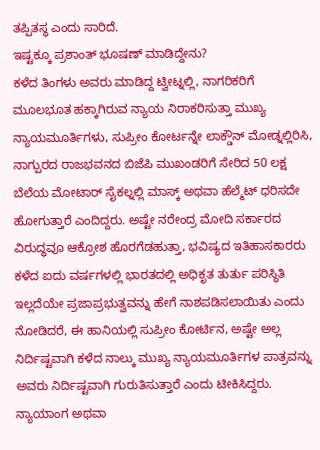ತಪ್ಪಿತಸ್ಥ ಎಂದು ಸಾರಿದೆ.
ಇಷ್ಟಕ್ಕೂ ಪ್ರಶಾಂತ್ ಭೂಷಣ್ ಮಾಡಿದ್ದೇನು?
ಕಳೆದ ತಿಂಗಳು ಅವರು ಮಾಡಿದ್ದ ಟ್ವೀಟ್ನಲ್ಲಿ, ನಾಗರಿಕರಿಗೆ ಮೂಲಭೂತ ಹಕ್ಕಾಗಿರುವ ನ್ಯಾಯ ನಿರಾಕರಿಸುತ್ತಾ ಮುಖ್ಯ ನ್ಯಾಯಮೂರ್ತಿಗಳು, ಸುಪ್ರೀಂ ಕೋರ್ಟನ್ನೇ ಲಾಕ್ಡೌನ್ ಮೋಡ್ನಲ್ಲಿರಿಸಿ, ನಾಗ್ಪುರದ ರಾಜಭವನದ ಬಿಜೆಪಿ ಮುಖಂಡರಿಗೆ ಸೇರಿದ 50 ಲಕ್ಷ ಬೆಲೆಯ ಮೋಟಾರ್ ಸೈಕಲ್ನಲ್ಲಿ ಮಾಸ್ಕ್ ಅಥವಾ ಹೆಲ್ಮೆಟ್ ಧರಿಸದೇ ಹೋಗುತ್ತಾರೆ ಎಂದಿದ್ದರು. ಅಷ್ಟೇ ನರೇಂದ್ರ ಮೋದಿ ಸರ್ಕಾರದ ವಿರುದ್ಧವೂ ಆಕ್ರೋಶ ಹೊರಗೆಡಹುತ್ತಾ, ಭವಿಷ್ಯದ ಇತಿಹಾಸಕಾರರು ಕಳೆದ ಐದು ವರ್ಷಗಳಲ್ಲಿ ಭಾರತದಲ್ಲಿ ಅಧಿಕೃತ ತುರ್ತು ಪರಿಸ್ಥಿತಿ ಇಲ್ಲದೆಯೇ ಪ್ರಜಾಪ್ರಭುತ್ವವನ್ನು ಹೇಗೆ ನಾಶಪಡಿಸಲಾಯಿತು ಎಂದು ನೋಡಿದರೆ, ಈ ಹಾನಿಯಲ್ಲಿ ಸುಪ್ರೀಂ ಕೋರ್ಟಿನ, ಅಷ್ಟೇ ಅಲ್ಲ ನಿರ್ದಿಷ್ಟವಾಗಿ ಕಳೆದ ನಾಲ್ಕು ಮುಖ್ಯ ನ್ಯಾಯಮೂರ್ತಿಗಳ ಪಾತ್ರವನ್ನು ಅವರು ನಿರ್ದಿಷ್ಟವಾಗಿ ಗುರುತಿಸುತ್ತಾರೆ ಎಂದು ಟೀಕಿಸಿದ್ದರು.
ನ್ಯಾಯಾಂಗ ಅಥವಾ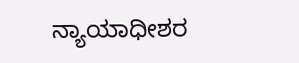ನ್ಯಾಯಾಧೀಶರ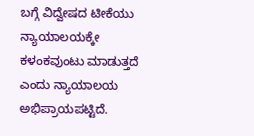ಬಗ್ಗೆ ವಿದ್ವೇಷದ ಟೀಕೆಯು ನ್ಯಾಯಾಲಯಕ್ಕೇ ಕಳಂಕವುಂಟು ಮಾಡುತ್ತದೆ ಎಂದು ನ್ಯಾಯಾಲಯ ಅಭಿಪ್ರಾಯಪಟ್ಟಿದೆ.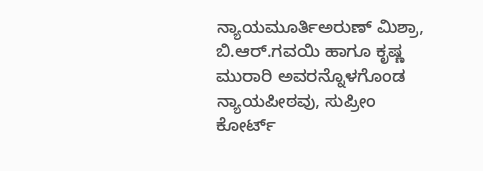ನ್ಯಾಯಮೂರ್ತಿಅರುಣ್ ಮಿಶ್ರಾ, ಬಿ.ಆರ್.ಗವಯಿ ಹಾಗೂ ಕೃಷ್ಣ ಮುರಾರಿ ಅವರನ್ನೊಳಗೊಂಡ ನ್ಯಾಯಪೀಠವು, ಸುಪ್ರೀಂ ಕೋರ್ಟ್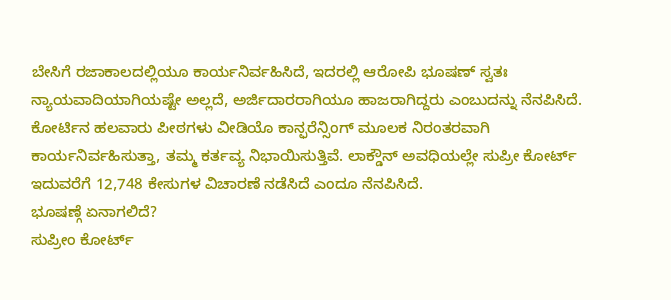ಬೇಸಿಗೆ ರಜಾಕಾಲದಲ್ಲಿಯೂ ಕಾರ್ಯನಿರ್ವಹಿಸಿದೆ, ಇದರಲ್ಲಿ ಆರೋಪಿ ಭೂಷಣ್ ಸ್ವತಃ ನ್ಯಾಯವಾದಿಯಾಗಿಯಷ್ಟೇ ಅಲ್ಲದೆ, ಅರ್ಜಿದಾರರಾಗಿಯೂ ಹಾಜರಾಗಿದ್ದರು ಎಂಬುದನ್ನು ನೆನಪಿಸಿದೆ. ಕೋರ್ಟಿನ ಹಲವಾರು ಪೀಠಗಳು ವೀಡಿಯೊ ಕಾನ್ಫರೆನ್ಸಿಂಗ್ ಮೂಲಕ ನಿರಂತರವಾಗಿ ಕಾರ್ಯನಿರ್ವಹಿಸುತ್ತಾ, ತಮ್ಮ ಕರ್ತವ್ಯ ನಿಭಾಯಿಸುತ್ತಿವೆ. ಲಾಕ್ಡೌನ್ ಅವಧಿಯಲ್ಲೇ ಸುಪ್ರೀ ಕೋರ್ಟ್ ಇದುವರೆಗೆ 12,748 ಕೇಸುಗಳ ವಿಚಾರಣೆ ನಡೆಸಿದೆ ಎಂದೂ ನೆನಪಿಸಿದೆ.
ಭೂಷಣ್ಗೆ ಏನಾಗಲಿದೆ?
ಸುಪ್ರೀಂ ಕೋರ್ಟ್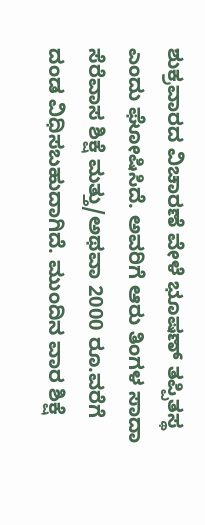ಶುಕ್ರವಾರದ ವಿಚಾರಣೆ ವೇಳೆ ಭೂಷಣ್ ತಪ್ಪಿತಸ್ಥ ಎಂದು ಘೋಷಿಸಿದೆ. ಅವರಿಗೆ ಆರು ತಿಂಗಳ ಸಾದಾ ಸೆರೆವಾಸ ಶಿಕ್ಷೆ ಮತ್ತು/ಅಥವಾ 2000 ರೂ.ವರೆಗೆ ದಂಡ ವಿಧಿಸಬಹುದಾಗಿದೆ. ಮುಂದಿನ ವಾರ ಶಿಕ್ಷೆ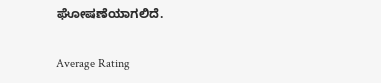ಘೋಷಣೆಯಾಗಲಿದೆ.

Average Rating